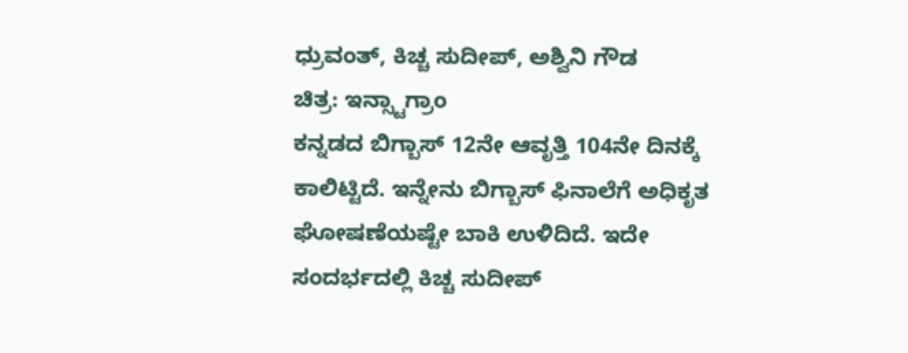ಧ್ರುವಂತ್, ಕಿಚ್ಚ ಸುದೀಪ್, ಅಶ್ವಿನಿ ಗೌಡ
ಚಿತ್ರ: ಇನ್ಸ್ಟಾಗ್ರಾಂ
ಕನ್ನಡದ ಬಿಗ್ಬಾಸ್ 12ನೇ ಆವೃತ್ತಿ 104ನೇ ದಿನಕ್ಕೆ ಕಾಲಿಟ್ಟಿದೆ. ಇನ್ನೇನು ಬಿಗ್ಬಾಸ್ ಫಿನಾಲೆಗೆ ಅಧಿಕೃತ ಘೋಷಣೆಯಷ್ಟೇ ಬಾಕಿ ಉಳಿದಿದೆ. ಇದೇ ಸಂದರ್ಭದಲ್ಲಿ ಕಿಚ್ಚ ಸುದೀಪ್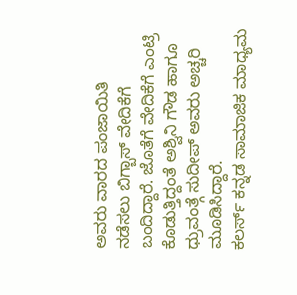ಅವರು ವಾರದ ಪಂಜಾಯಿತಿ ನಡೆಸಲು ಬಿಗ್ಬಾಸ್ ವೇದಿಕೆಗೆ ಬಂದಿದ್ದಾರೆ. ಜೊತೆಗೆ ವೇದಿಕೆಗೆ ಎಂಟ್ರಿ ಕೊಡುತ್ತಿದ್ದಂತೆ ಅಶ್ವಿನಿ ಗೌಡ ಹಾಗೂ ಧ್ರುವಂತ್ಗೆ ಸುದೀಪ್ ಅವರು ಅಚ್ಚರಿ ಮೂಡಿಸಿದ್ದಾರೆ.
ಕಲರ್ಸ್ ಕನ್ನಡ ಸಾಮಾಜಿಕ ಮಾಧ್ಯಮ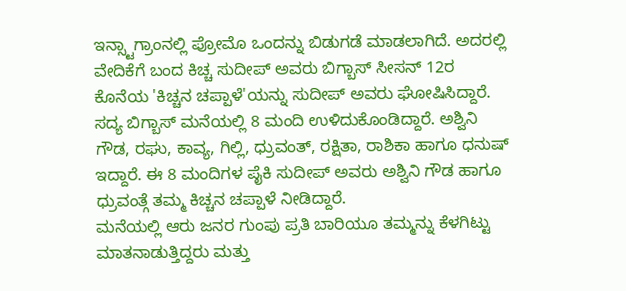ಇನ್ಸ್ಟಾಗ್ರಾಂನಲ್ಲಿ ಪ್ರೋಮೊ ಒಂದನ್ನು ಬಿಡುಗಡೆ ಮಾಡಲಾಗಿದೆ. ಅದರಲ್ಲಿ ವೇದಿಕೆಗೆ ಬಂದ ಕಿಚ್ಚ ಸುದೀಪ್ ಅವರು ಬಿಗ್ಬಾಸ್ ಸೀಸನ್ 12ರ ಕೊನೆಯ 'ಕಿಚ್ಚನ ಚಪ್ಪಾಳೆ'ಯನ್ನು ಸುದೀಪ್ ಅವರು ಘೋಷಿಸಿದ್ದಾರೆ.
ಸದ್ಯ ಬಿಗ್ಬಾಸ್ ಮನೆಯಲ್ಲಿ 8 ಮಂದಿ ಉಳಿದುಕೊಂಡಿದ್ದಾರೆ. ಅಶ್ವಿನಿ ಗೌಡ, ರಘು, ಕಾವ್ಯ, ಗಿಲ್ಲಿ, ಧ್ರುವಂತ್, ರಕ್ಷಿತಾ, ರಾಶಿಕಾ ಹಾಗೂ ಧನುಷ್ ಇದ್ದಾರೆ. ಈ 8 ಮಂದಿಗಳ ಪೈಕಿ ಸುದೀಪ್ ಅವರು ಅಶ್ವಿನಿ ಗೌಡ ಹಾಗೂ ಧ್ರುವಂತ್ಗೆ ತಮ್ಮ ಕಿಚ್ಚನ ಚಪ್ಪಾಳೆ ನೀಡಿದ್ದಾರೆ.
ಮನೆಯಲ್ಲಿ ಆರು ಜನರ ಗುಂಪು ಪ್ರತಿ ಬಾರಿಯೂ ತಮ್ಮನ್ನು ಕೆಳಗಿಟ್ಟು ಮಾತನಾಡುತ್ತಿದ್ದರು ಮತ್ತು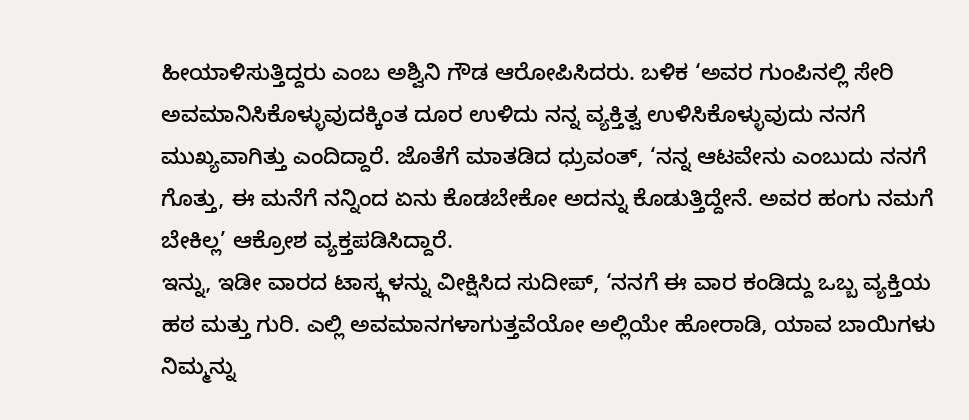ಹೀಯಾಳಿಸುತ್ತಿದ್ದರು ಎಂಬ ಅಶ್ವಿನಿ ಗೌಡ ಆರೋಪಿಸಿದರು. ಬಳಿಕ ‘ಅವರ ಗುಂಪಿನಲ್ಲಿ ಸೇರಿ ಅವಮಾನಿಸಿಕೊಳ್ಳುವುದಕ್ಕಿಂತ ದೂರ ಉಳಿದು ನನ್ನ ವ್ಯಕ್ತಿತ್ವ ಉಳಿಸಿಕೊಳ್ಳುವುದು ನನಗೆ ಮುಖ್ಯವಾಗಿತ್ತು ಎಂದಿದ್ದಾರೆ. ಜೊತೆಗೆ ಮಾತಡಿದ ಧ್ರುವಂತ್, ‘ನನ್ನ ಆಟವೇನು ಎಂಬುದು ನನಗೆ ಗೊತ್ತು, ಈ ಮನೆಗೆ ನನ್ನಿಂದ ಏನು ಕೊಡಬೇಕೋ ಅದನ್ನು ಕೊಡುತ್ತಿದ್ದೇನೆ. ಅವರ ಹಂಗು ನಮಗೆ ಬೇಕಿಲ್ಲ’ ಆಕ್ರೋಶ ವ್ಯಕ್ತಪಡಿಸಿದ್ದಾರೆ.
ಇನ್ನು, ಇಡೀ ವಾರದ ಟಾಸ್ಕ್ಗಳನ್ನು ವೀಕ್ಷಿಸಿದ ಸುದೀಪ್, ‘ನನಗೆ ಈ ವಾರ ಕಂಡಿದ್ದು ಒಬ್ಬ ವ್ಯಕ್ತಿಯ ಹಠ ಮತ್ತು ಗುರಿ. ಎಲ್ಲಿ ಅವಮಾನಗಳಾಗುತ್ತವೆಯೋ ಅಲ್ಲಿಯೇ ಹೋರಾಡಿ, ಯಾವ ಬಾಯಿಗಳು ನಿಮ್ಮನ್ನು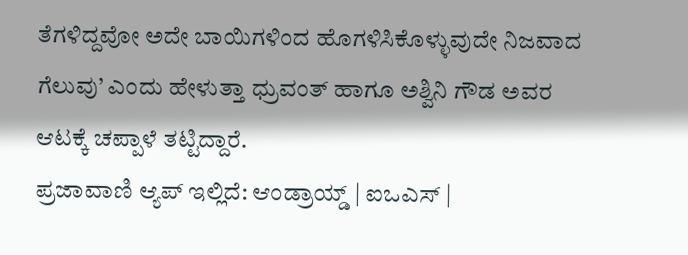ತೆಗಳಿದ್ದವೋ ಅದೇ ಬಾಯಿಗಳಿಂದ ಹೊಗಳಿಸಿಕೊಳ್ಳುವುದೇ ನಿಜವಾದ ಗೆಲುವು’ ಎಂದು ಹೇಳುತ್ತಾ ಧ್ರುವಂತ್ ಹಾಗೂ ಅಶ್ವಿನಿ ಗೌಡ ಅವರ ಆಟಕ್ಕೆ ಚಪ್ಪಾಳೆ ತಟ್ಟಿದ್ದಾರೆ.
ಪ್ರಜಾವಾಣಿ ಆ್ಯಪ್ ಇಲ್ಲಿದೆ: ಆಂಡ್ರಾಯ್ಡ್ | ಐಒಎಸ್ |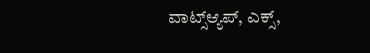ವಾಟ್ಸ್ಆ್ಯಪ್, ಎಕ್ಸ್,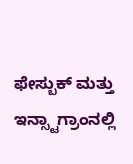ಫೇಸ್ಬುಕ್ ಮತ್ತು ಇನ್ಸ್ಟಾಗ್ರಾಂನಲ್ಲಿ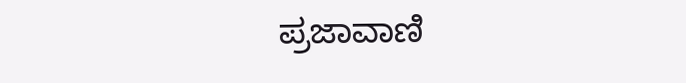ಪ್ರಜಾವಾಣಿ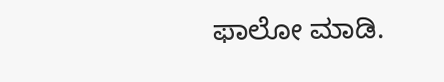ಫಾಲೋ ಮಾಡಿ.